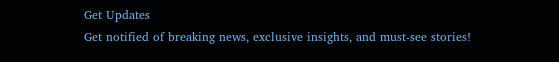Get Updates
Get notified of breaking news, exclusive insights, and must-see stories!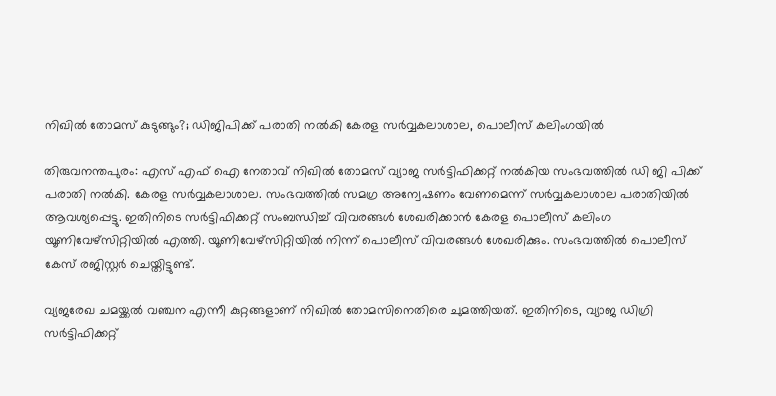നിഖില്‍ തോമസ് കുടുങ്ങും?; ഡിജിപിക്ക് പരാതി നല്‍കി കേരള സര്‍വ്വകലാശാല, പൊലീസ് കലിംഗയില്‍

തിരുവനന്തപുരം: എസ് എഫ് ഐ നേതാവ് നിഖില്‍ തോമസ് വ്യാജ സര്‍ട്ടിഫിക്കറ്റ് നല്‍കിയ സംഭവത്തില്‍ ഡി ജി പിക്ക് പരാതി നല്‍കി. കേരള സര്‍വ്വകലാശാല. സംഭവത്തില്‍ സമഗ്ര അന്വേഷണം വേണമെന്ന് സര്‍വ്വകലാശാല പരാതിയില്‍ ആവശ്യപ്പെട്ടു. ഇതിനിടെ സര്‍ട്ടിഫിക്കറ്റ് സംബന്ധിച്ച് വിവരങ്ങള്‍ ശേഖരിക്കാന്‍ കേരള പൊലീസ് കലിംഗ യൂണിവേഴ്‌സിറ്റിയില്‍ എത്തി. യൂണിവേഴ്‌സിറ്റിയില്‍ നിന്ന് പൊലീസ് വിവരങ്ങള്‍ ശേഖരിക്കും. സംഭവത്തില്‍ പൊലീസ് കേസ് രജിസ്റ്റർ ചെയ്തിട്ടുണ്ട്.

വ്യജരേഖ ചമയ്ക്കല്‍ വഞ്ചന എന്നീ കുറ്റങ്ങളാണ് നിഖില്‍ തോമസിനെതിരെ ചുമത്തിയത്. ഇതിനിടെ, വ്യാജ ഡിഗ്രി സര്‍ട്ടിഫിക്കറ്റ്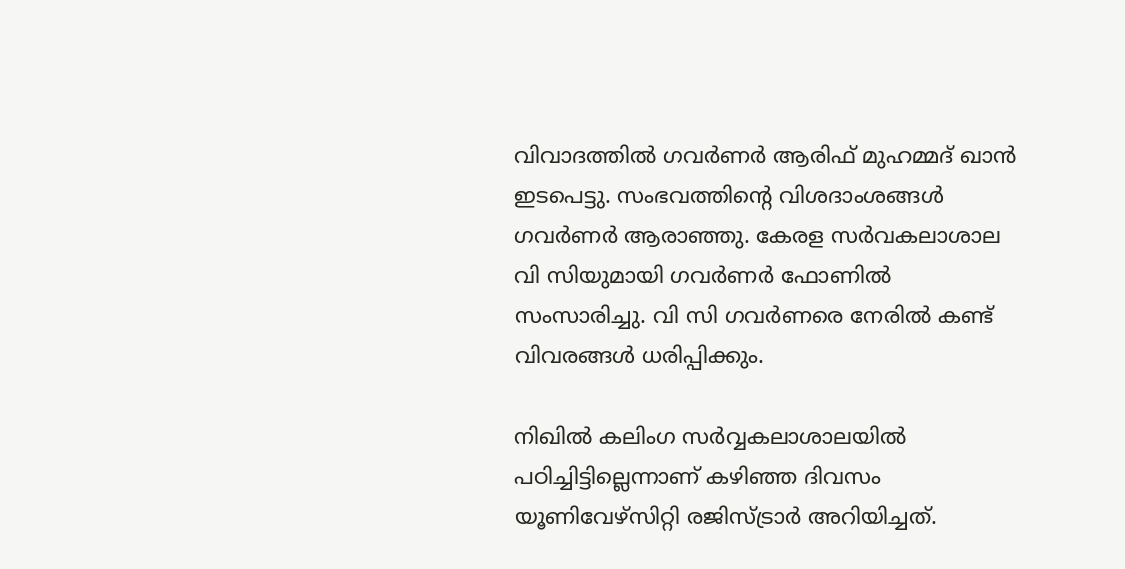വിവാദത്തില്‍ ഗവര്‍ണര്‍ ആരിഫ് മുഹമ്മദ് ഖാന്‍ ഇടപെട്ടു. സംഭവത്തിന്റെ വിശദാംശങ്ങള്‍ ഗവര്‍ണര്‍ ആരാഞ്ഞു. കേരള സര്‍വകലാശാല വി സിയുമായി ഗവര്‍ണര്‍ ഫോണില്‍ സംസാരിച്ചു. വി സി ഗവര്‍ണരെ നേരില്‍ കണ്ട് വിവരങ്ങള്‍ ധരിപ്പിക്കും.

നിഖില്‍ കലിംഗ സര്‍വ്വകലാശാലയില്‍ പഠിച്ചിട്ടില്ലെന്നാണ് കഴിഞ്ഞ ദിവസം യൂണിവേഴ്‌സിറ്റി രജിസ്ട്രാര്‍ അറിയിച്ചത്.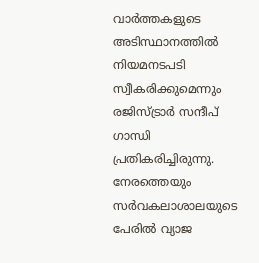വാര്‍ത്തകളുടെ അടിസ്ഥാനത്തില്‍ നിയമനടപടി സ്വീകരിക്കുമെന്നും രജിസ്ട്രാര്‍ സന്ദീപ് ഗാന്ധി പ്രതികരിച്ചിരുന്നു. നേരത്തെയും സര്‍വകലാശാലയുടെ പേരില്‍ വ്യാജ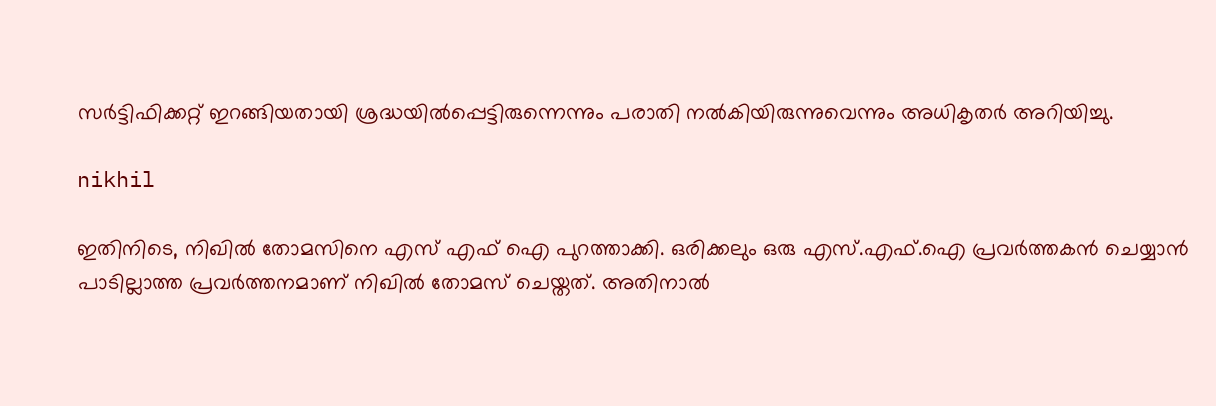സര്‍ട്ടിഫിക്കറ്റ് ഇറങ്ങിയതായി ശ്രദ്ധയില്‍പ്പെട്ടിരുന്നെന്നും പരാതി നല്‍കിയിരുന്നുവെന്നും അധികൃതര്‍ അറിയിച്ചു.

nikhil

ഇതിനിടെ, നിഖില്‍ തോമസിനെ എസ് എഫ് ഐ പുറത്താക്കി. ഒരിക്കലും ഒരു എസ്.എഫ്.ഐ പ്രവര്‍ത്തകന്‍ ചെയ്യാന്‍ പാടില്ലാത്ത പ്രവര്‍ത്തനമാണ് നിഖില്‍ തോമസ് ചെയ്തത്. അതിനാല്‍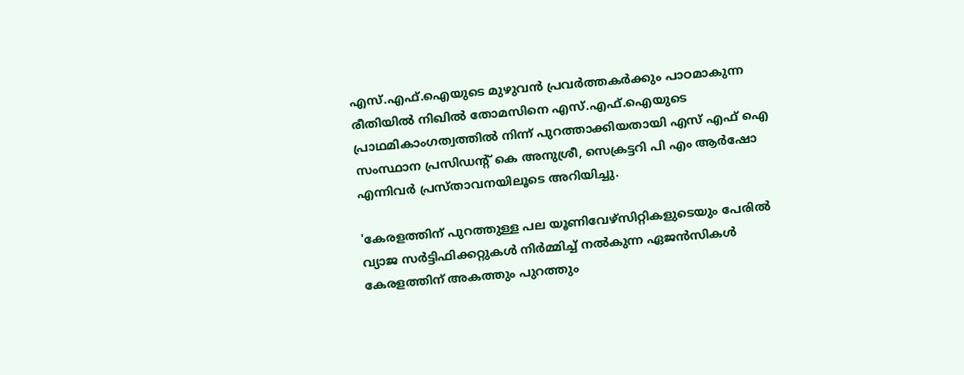എസ്.എഫ്.ഐയുടെ മുഴുവന്‍ പ്രവര്‍ത്തകര്‍ക്കും പാഠമാകുന്ന രീതിയില്‍ നിഖില്‍ തോമസിനെ എസ്.എഫ്.ഐയുടെ പ്രാഥമികാംഗത്വത്തില്‍ നിന്ന് പുറത്താക്കിയതായി എസ് എഫ് ഐ സംസ്ഥാന പ്രസിഡന്റ് കെ അനുശ്രീ, സെക്രട്ടറി പി എം ആര്‍ഷോ എന്നിവര്‍ പ്രസ്താവനയിലൂടെ അറിയിച്ചു.

'കേരളത്തിന് പുറത്തുള്ള പല യൂണിവേഴ്‌സിറ്റികളുടെയും പേരില്‍ വ്യാജ സര്‍ട്ടിഫിക്കറ്റുകള്‍ നിര്‍മ്മിച്ച് നല്‍കുന്ന ഏജന്‍സികള്‍ കേരളത്തിന് അകത്തും പുറത്തും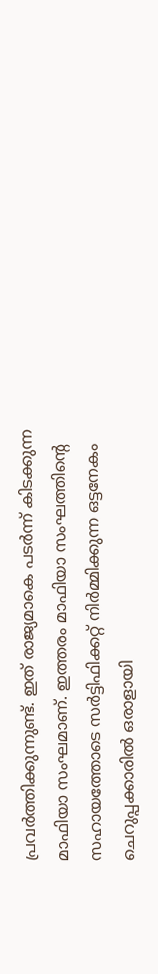പ്രവര്‍ത്തിക്കുന്നുണ്ട്. ഇത് രാജ്യമാകെ പടര്‍ന്ന് കിടക്കുന്ന മാഫിയാ സംഘമാണ്. ഇത്തരം മാഫിയാ സംഘത്തിന്റെ സഹായത്തോടെ സര്‍ട്ടിഫിക്കറ്റ് നിര്‍മ്മിക്കുന്ന ഒട്ടനേകം ചെറുപ്പക്കാരില്‍ ഒരാളായി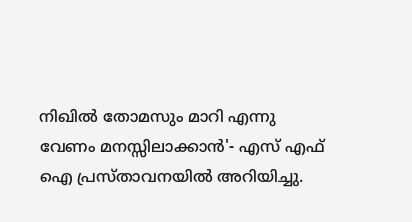നിഖില്‍ തോമസും മാറി എന്നു വേണം മനസ്സിലാക്കാന്‍'- എസ് എഫ് ഐ പ്രസ്താവനയില്‍ അറിയിച്ചു.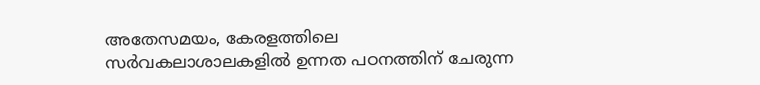അതേസമയം, കേരളത്തിലെ സര്‍വകലാശാലകളില്‍ ഉന്നത പഠനത്തിന് ചേരുന്ന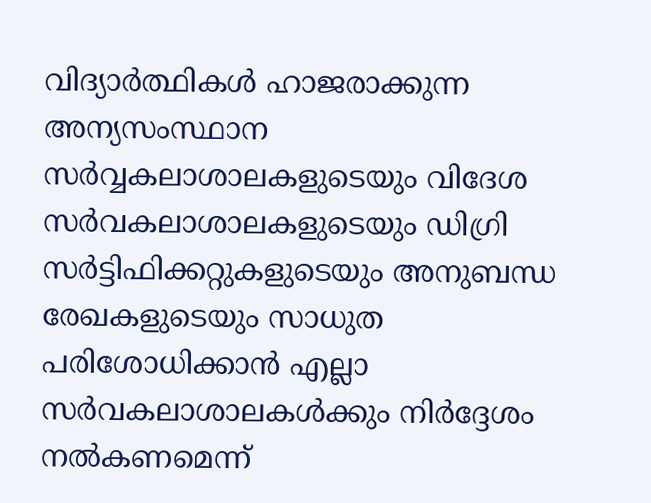വിദ്യാര്‍ത്ഥികള്‍ ഹാജരാക്കുന്ന അന്യസംസ്ഥാന സര്‍വ്വകലാശാലകളുടെയും വിദേശ സര്‍വകലാശാലകളുടെയും ഡിഗ്രി സര്‍ട്ടിഫിക്കറ്റുകളുടെയും അനുബന്ധ രേഖകളുടെയും സാധുത പരിശോധിക്കാന്‍ എല്ലാ സര്‍വകലാശാലകള്‍ക്കും നിര്‍ദ്ദേശം നല്‍കണമെന്ന്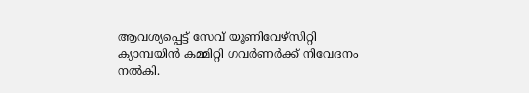ആവശ്യപ്പെട്ട് സേവ് യൂണിവേഴ്‌സിറ്റി ക്യാമ്പയിന്‍ കമ്മിറ്റി ഗവര്‍ണര്‍ക്ക് നിവേദനം നല്‍കി.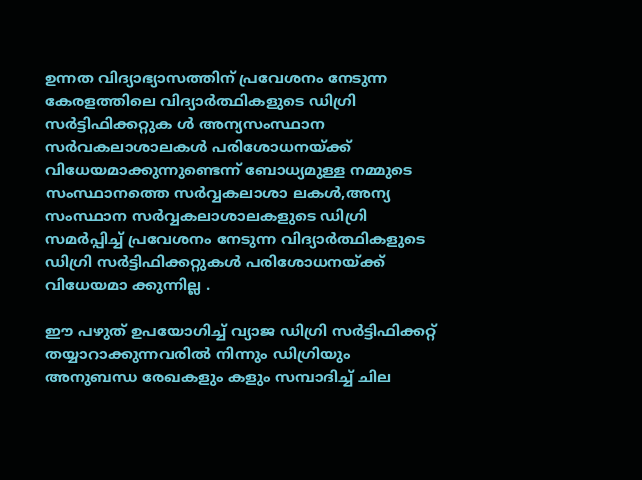ഉന്നത വിദ്യാഭ്യാസത്തിന് പ്രവേശനം നേടുന്ന കേരളത്തിലെ വിദ്യാര്‍ത്ഥികളുടെ ഡിഗ്രി സര്‍ട്ടിഫിക്കറ്റുക ള്‍ അന്യസംസ്ഥാന സര്‍വകലാശാലകള്‍ പരിശോധനയ്ക്ക് വിധേയമാക്കുന്നുണ്ടെന്ന് ബോധ്യമുള്ള നമ്മുടെ സംസ്ഥാനത്തെ സര്‍വ്വകലാശാ ലകള്‍,അന്യ സംസ്ഥാന സര്‍വ്വകലാശാലകളുടെ ഡിഗ്രി സമര്‍പ്പിച്ച് പ്രവേശനം നേടുന്ന വിദ്യാര്‍ത്ഥികളുടെ ഡിഗ്രി സര്‍ട്ടിഫിക്കറ്റുകള്‍ പരിശോധനയ്ക്ക് വിധേയമാ ക്കുന്നില്ല .

ഈ പഴുത് ഉപയോഗിച്ച് വ്യാജ ഡിഗ്രി സര്‍ട്ടിഫിക്കറ്റ് തയ്യാറാക്കുന്നവരില്‍ നിന്നും ഡിഗ്രിയും അനുബന്ധ രേഖകളും കളും സമ്പാദിച്ച് ചില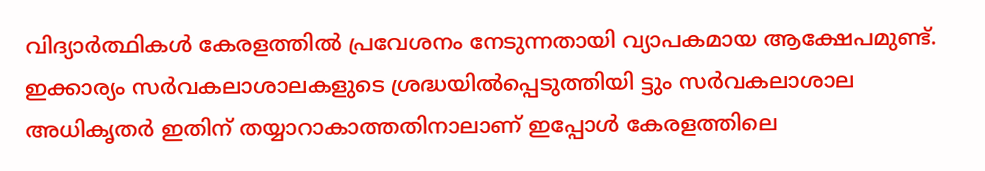വിദ്യാര്‍ത്ഥികള്‍ കേരളത്തില്‍ പ്രവേശനം നേടുന്നതായി വ്യാപകമായ ആക്ഷേപമുണ്ട്. ഇക്കാര്യം സര്‍വകലാശാലകളുടെ ശ്രദ്ധയില്‍പ്പെടുത്തിയി ട്ടും സര്‍വകലാശാല അധികൃതര്‍ ഇതിന് തയ്യാറാകാത്തതിനാലാണ് ഇപ്പോള്‍ കേരളത്തിലെ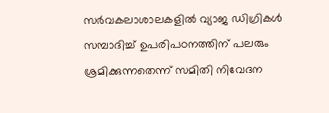സര്‍വകലാശാലകളില്‍ വ്യാജ ഡിഗ്രികള്‍ സമ്പാദിച്ച് ഉപരിപഠനത്തിന് പലരും ശ്രമിക്കുന്നതെന്ന് സമിതി നിവേദന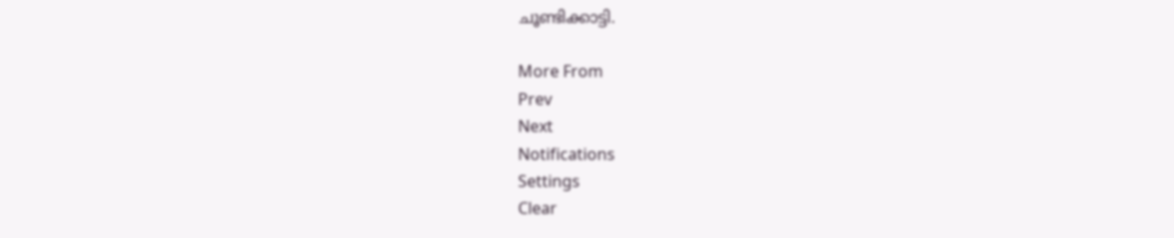ചൂണ്ടിക്കാട്ടി.

More From
Prev
Next
Notifications
Settings
Clear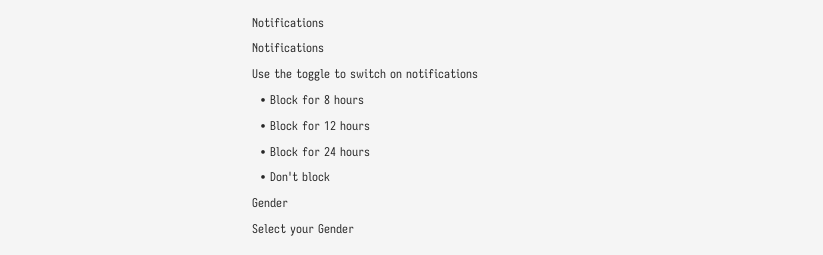Notifications
Notifications
Use the toggle to switch on notifications
  • Block for 8 hours
  • Block for 12 hours
  • Block for 24 hours
  • Don't block
Gender
Select your Gender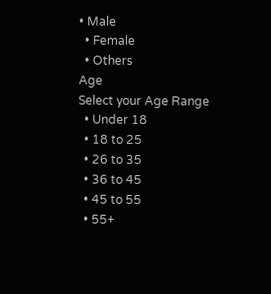• Male
  • Female
  • Others
Age
Select your Age Range
  • Under 18
  • 18 to 25
  • 26 to 35
  • 36 to 45
  • 45 to 55
  • 55+